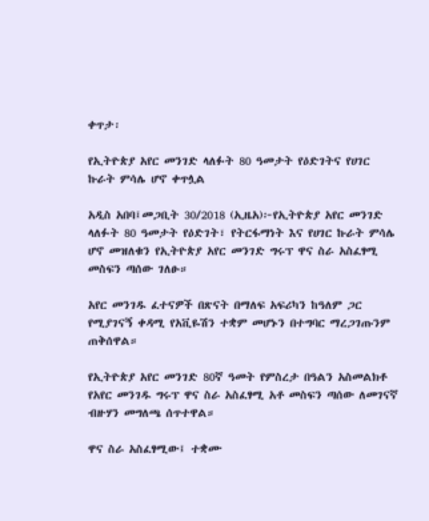ቀጥታ፡

የኢትዮጵያ አየር መንገድ ላለፉት 80 ዓመታት የዕድገትና የሀገር ኩራት ምሳሌ ሆኖ ቀጥሏል

አዲስ አበባ፤መጋቢት 30/2018 (ኢዜአ)፦የኢትዮጵያ አየር መንገድ ላለፉት 80 ዓመታት የዕድገት፣ የትርፋማነት እና የሀገር ኩራት ምሳሌ ሆኖ መዝለቁን የኢትዮጵያ አየር መንገድ ግሩፕ ዋና ስራ አስፈፃሚ መስፍን ጣሰው ገለፁ።

አየር መንገዱ ፈተናዎች በጽናት በማለፍ አፍሪካን ከዓለም ጋር የሚያገናኝ ቀዳሚ የአቪዬሽን ተቋም መሆኑን በተግባር ማረጋገጡንም ጠቅሰዋል።

የኢትዮጵያ አየር መንገድ 80ኛ ዓመት የምስረታ በዓልን አስመልክቶ የአየር መንገዱ ግሩፕ ዋና ስራ አስፈፃሚ አቶ መስፍን ጣሰው ለመገናኛ ብዙሃን መግለጫ ሰጥተዋል።

ዋና ስራ አስፈፃሚው፤ ተቋሙ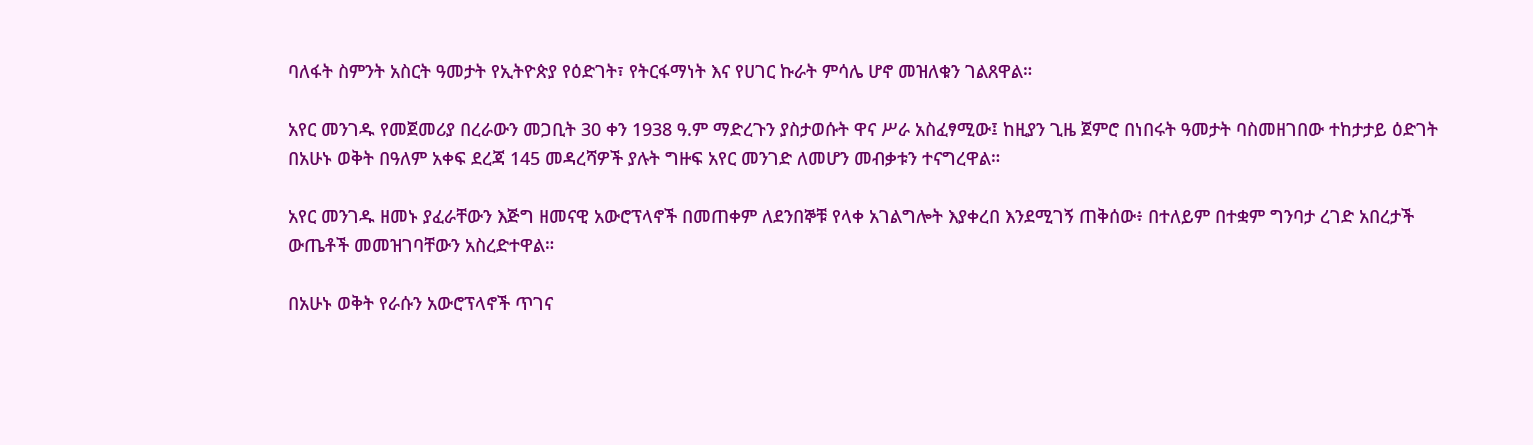ባለፋት ስምንት አስርት ዓመታት የኢትዮጵያ የዕድገት፣ የትርፋማነት እና የሀገር ኩራት ምሳሌ ሆኖ መዝለቁን ገልጸዋል።

አየር መንገዱ የመጀመሪያ በረራውን መጋቢት 30 ቀን 1938 ዓ.ም ማድረጉን ያስታወሱት ዋና ሥራ አስፈፃሚው፤ ከዚያን ጊዜ ጀምሮ በነበሩት ዓመታት ባስመዘገበው ተከታታይ ዕድገት በአሁኑ ወቅት በዓለም አቀፍ ደረጃ 145 መዳረሻዎች ያሉት ግዙፍ አየር መንገድ ለመሆን መብቃቱን ተናግረዋል።

አየር መንገዱ ዘመኑ ያፈራቸውን እጅግ ዘመናዊ አውሮፕላኖች በመጠቀም ለደንበኞቹ የላቀ አገልግሎት እያቀረበ እንደሚገኝ ጠቅሰው፥ በተለይም በተቋም ግንባታ ረገድ አበረታች ውጤቶች መመዝገባቸውን አስረድተዋል።

በአሁኑ ወቅት የራሱን አውሮፕላኖች ጥገና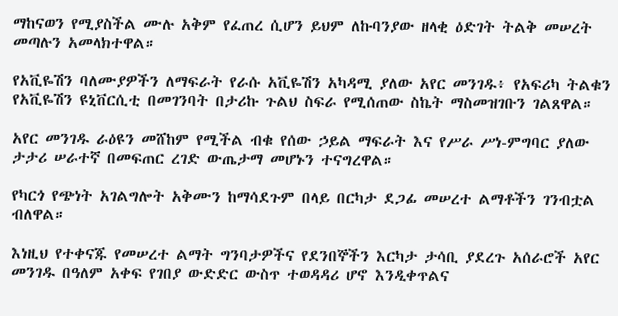ማከናወን የሚያስችል ሙሉ አቅም የፈጠረ ሲሆን ይህም ለኩባንያው ዘላቂ ዕድገት ትልቅ መሠረት መጣሉን አመላክተዋል።

የአቪዬሽን ባለሙያዎችን ለማፍራት የራሱ አቪዬሽን አካዳሚ ያለው አየር መንገዱ፥ የአፍሪካ ትልቁን የአቪዬሽን ዩኒቨርሲቲ በመገንባት በታሪኩ ጉልህ ስፍራ የሚሰጠው ስኬት ማስመዝገቡን ገልጸዋል።

አየር መንገዱ ራዕዩን መሸከም የሚችል ብቁ የሰው ኃይል ማፍራት እና የሥራ ሥነ-ምግባር ያለው ታታሪ ሠራተኛ በመፍጠር ረገድ ውጤታማ መሆኑን ተናግረዋል።

የካርጎ የጭነት አገልግሎት አቅሙን ከማሳደጉም በላይ በርካታ ደጋፊ መሠረተ ልማቶችን ገንብቷል ብለዋል።

እነዚህ የተቀናጁ የመሠረተ ልማት ግንባታዎችና የደንበኞችን እርካታ ታሳቢ ያደረጉ አሰራሮች አየር መንገዱ በዓለም አቀፍ የገበያ ውድድር ውስጥ ተወዳዳሪ ሆኖ እንዲቀጥልና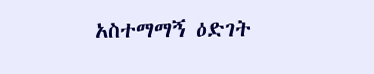አስተማማኝ ዕድገት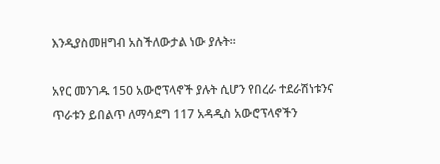እንዲያስመዘግብ አስችለውታል ነው ያሉት።

አየር መንገዱ 150 አውሮፕላኖች ያሉት ሲሆን የበረራ ተደራሽነቱንና ጥራቱን ይበልጥ ለማሳደግ 117 አዳዲስ አውሮፕላኖችን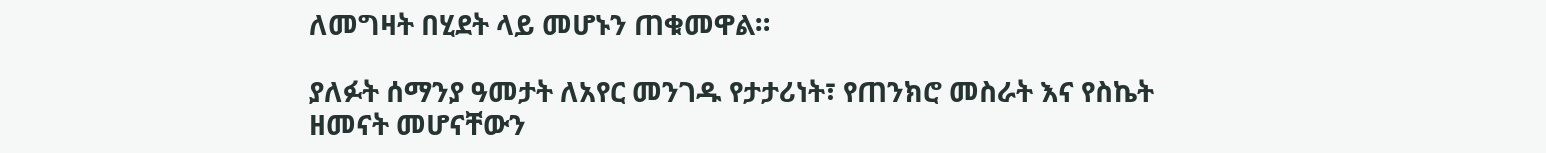ለመግዛት በሂደት ላይ መሆኑን ጠቁመዋል።

ያለፉት ሰማንያ ዓመታት ለአየር መንገዱ የታታሪነት፣ የጠንክሮ መስራት እና የስኬት ዘመናት መሆናቸውን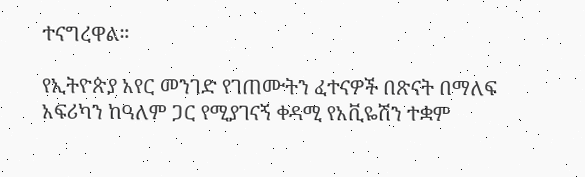ተናግረዋል።

የኢትዮጵያ አየር መንገድ የገጠሙትን ፈተናዎች በጽናት በማለፍ አፍሪካን ከዓለም ጋር የሚያገናኝ ቀዳሚ የአቪዬሽን ተቋም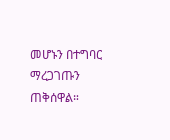መሆኑን በተግባር ማረጋገጡን ጠቅሰዋል።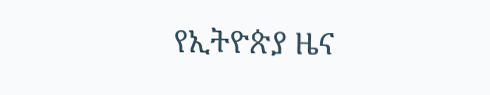የኢትዮጵያ ዜና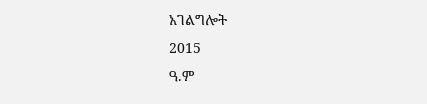አገልግሎት
2015
ዓ.ም